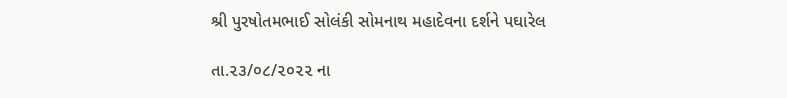શ્રી પુરષોતમભાઈ સોલંકી સોમનાથ મહાદેવના દર્શને પઘારેલ

તા.૨૩/૦૮/૨૦૨૨ ના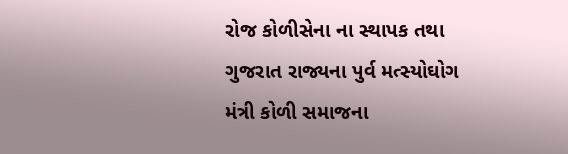રોજ કોળીસેના ના સ્થાપક તથા ગુજરાત રાજ્યના પુર્વ મત્સ્યોઘોગ મંત્રી કોળી સમાજના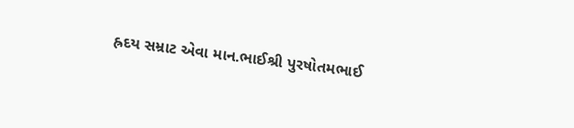હ્રદય સમ્રાટ એવા માન.ભાઈશ્રી પુરષોતમભાઈ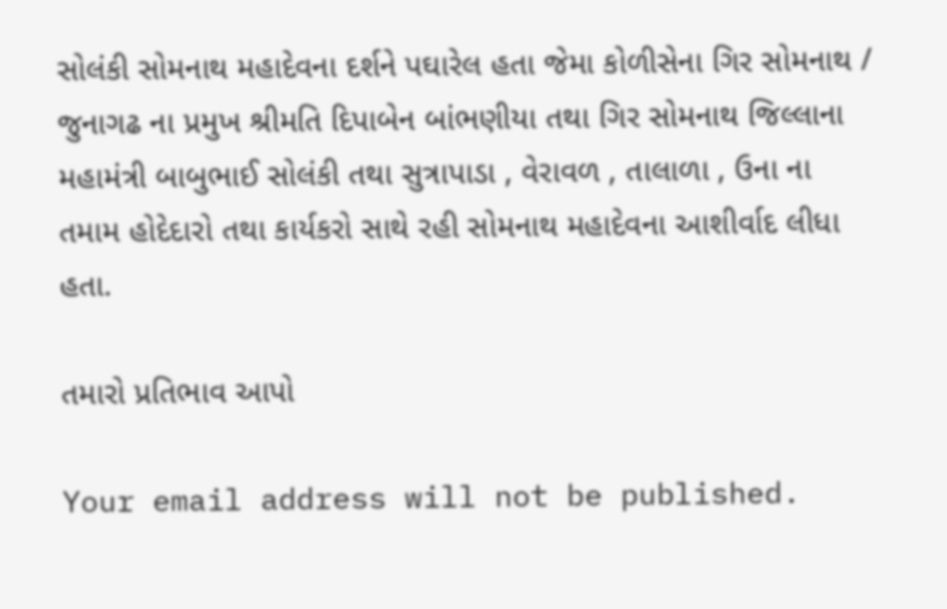સોલંકી સોમનાથ મહાદેવના દર્શને પઘારેલ હતા જેમા કોળીસેના ગિર સોમનાથ / જુનાગઢ ના પ્રમુખ શ્રીમતિ દિપાબેન બાંભણીયા તથા ગિર સોમનાથ જિલ્લાના મહામંત્રી બાબુભાઈ સોલંકી તથા સુત્રાપાડા , વેરાવળ , તાલાળા , ઉના ના તમામ હોદેદારો તથા કાર્યકરો સાથે રહી સોમનાથ મહાદેવના આશીર્વાદ લીધા હતા.

તમારો પ્રતિભાવ આપો

Your email address will not be published.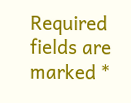Required fields are marked *